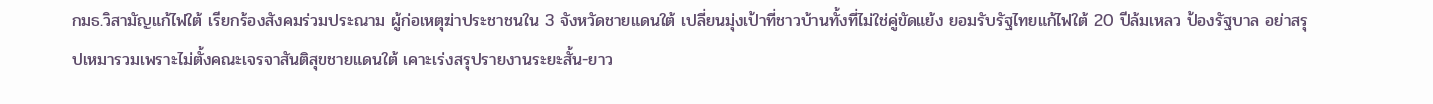กมธ.วิสามัญแก้ไฟใต้ เรียกร้องสังคมร่วมประณาม ผู้ก่อเหตุฆ่าประชาชนใน 3 จังหวัดชายแดนใต้ เปลี่ยนมุ่งเป้าที่ชาวบ้านทั้งที่ไม่ใช่คู่ขัดแย้ง ยอมรับรัฐไทยแก้ไฟใต้ 20 ปีล้มเหลว ป้องรัฐบาล อย่าสรุปเหมารวมเพราะไม่ตั้งคณะเจรจาสันติสุขชายแดนใต้ เคาะเร่งสรุปรายงานระยะสั้น-ยาว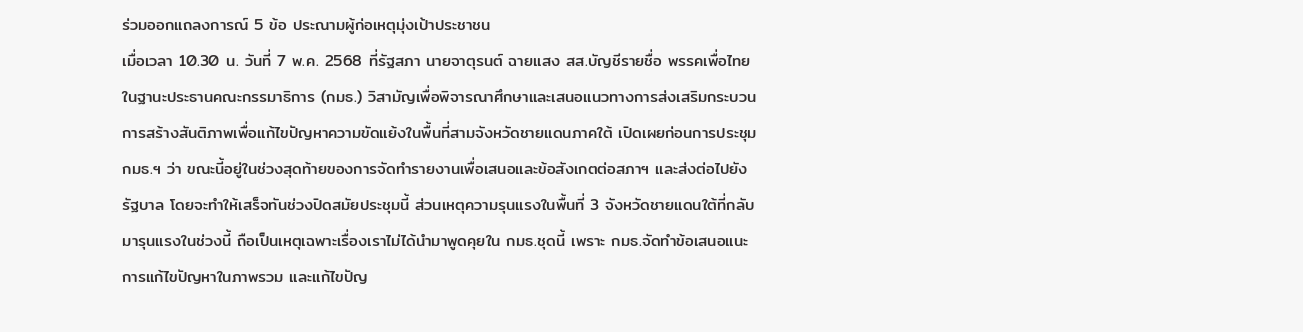ร่วมออกแถลงการณ์ 5 ข้อ ประณามผู้ก่อเหตุมุ่งเป้าประชาชน
เมื่อเวลา 10.30 น. วันที่ 7 พ.ค. 2568 ที่รัฐสภา นายจาตุรนต์ ฉายแสง สส.บัญชีรายชื่อ พรรคเพื่อไทย ในฐานะประธานคณะกรรมาธิการ (กมธ.) วิสามัญเพื่อพิจารณาศึกษาและเสนอแนวทางการส่งเสริมกระบวนการสร้างสันติภาพเพื่อแก้ไขปัญหาความขัดแย้งในพื้นที่สามจังหวัดชายแดนภาคใต้ เปิดเผยก่อนการประชุม กมธ.ฯ ว่า ขณะนี้อยู่ในช่วงสุดท้ายของการจัดทำรายงานเพื่อเสนอและข้อสังเกตต่อสภาฯ และส่งต่อไปยังรัฐบาล โดยจะทำให้เสร็จทันช่วงปิดสมัยประชุมนี้ ส่วนเหตุความรุนแรงในพื้นที่ 3 จังหวัดชายแดนใต้ที่กลับมารุนแรงในช่วงนี้ ถือเป็นเหตุเฉพาะเรื่องเราไม่ได้นำมาพูดคุยใน กมธ.ชุดนี้ เพราะ กมธ.จัดทำข้อเสนอแนะการแก้ไขปัญหาในภาพรวม และแก้ไขปัญ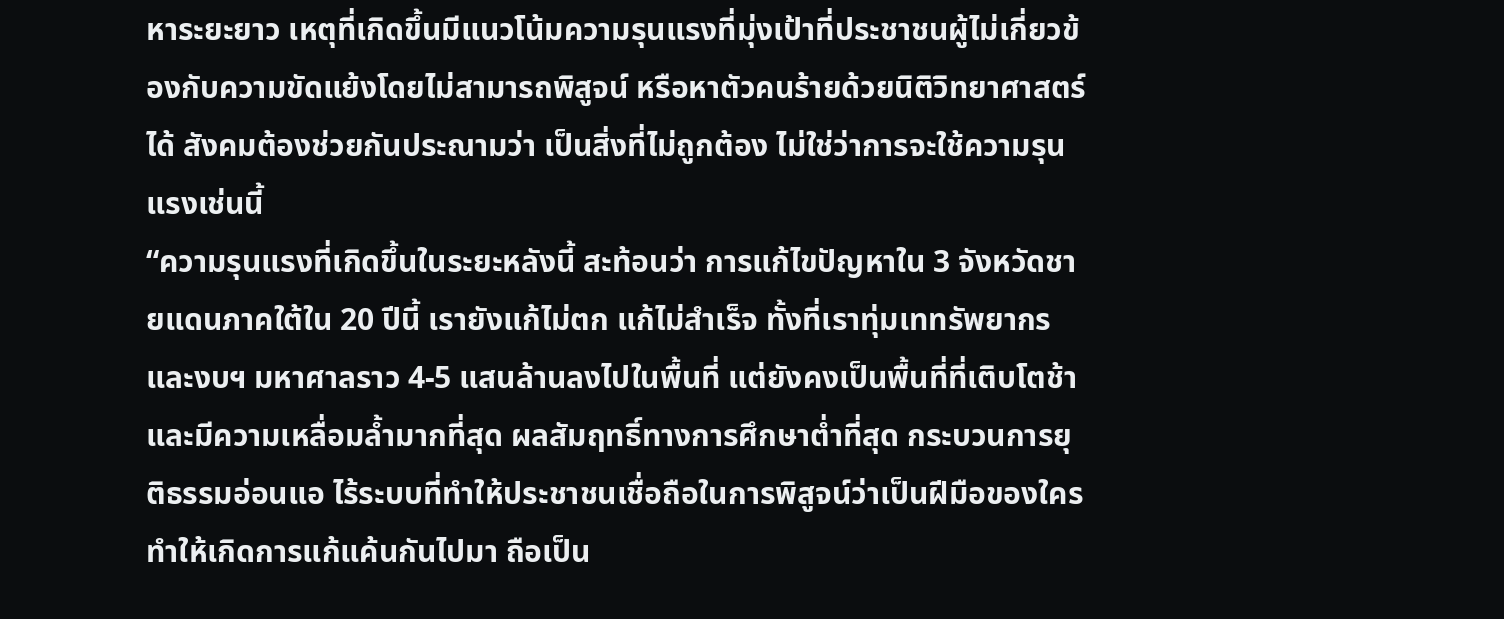หาระยะยาว เหตุที่เกิดขึ้นมีแนวโน้มความรุนแรงที่มุ่งเป้าที่ประชาชนผู้ไม่เกี่ยวข้องกับความขัดแย้งโดยไม่สามารถพิสูจน์ หรือหาตัวคนร้ายด้วยนิติวิทยาศาสตร์ได้ สังคมต้องช่วยกันประณามว่า เป็นสิ่งที่ไม่ถูกต้อง ไม่ใช่ว่าการจะใช้ความรุนแรงเช่นนี้
“ความรุนแรงที่เกิดขึ้นในระยะหลังนี้ สะท้อนว่า การแก้ไขปัญหาใน 3 จังหวัดชายแดนภาคใต้ใน 20 ปีนี้ เรายังแก้ไม่ตก แก้ไม่สำเร็จ ทั้งที่เราทุ่มเททรัพยากรและงบฯ มหาศาลราว 4-5 แสนล้านลงไปในพื้นที่ แต่ยังคงเป็นพื้นที่ที่เติบโตช้าและมีความเหลื่อมล้ำมากที่สุด ผลสัมฤทธิ์ทางการศึกษาต่ำที่สุด กระบวนการยุติธรรมอ่อนแอ ไร้ระบบที่ทำให้ประชาชนเชื่อถือในการพิสูจน์ว่าเป็นฝีมือของใคร ทำให้เกิดการแก้แค้นกันไปมา ถือเป็น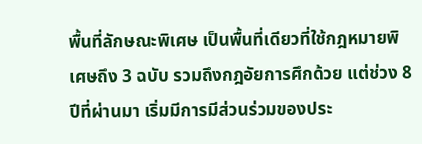พื้นที่ลักษณะพิเศษ เป็นพื้นที่เดียวที่ใช้กฎหมายพิเศษถึง 3 ฉบับ รวมถึงกฎอัยการศึกด้วย แต่ช่วง 8 ปีที่ผ่านมา เริ่มมีการมีส่วนร่วมของประ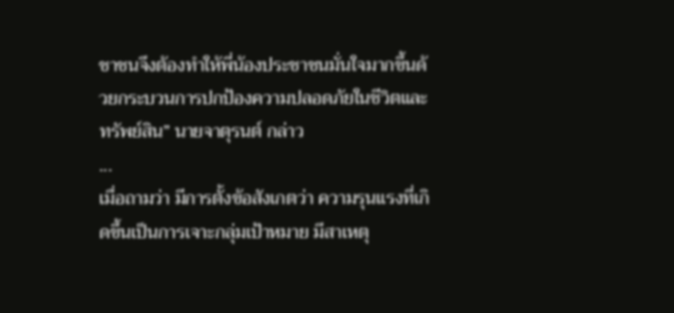ชาชนจึงต้องทำให้พี่น้องประชาชนมั่นใจมากขึ้นด้วยกระบวนการปกป้องความปลอดภัยในชีวิตและทรัพย์สิน” นายจาตุรนต์ กล่าว
...
เมื่อถามว่า มีการตั้งข้อสังเกตว่า ความรุนแรงที่เกิดขึ้นเป็นการเจาะกลุ่มเป้าหมาย มีสาเหตุ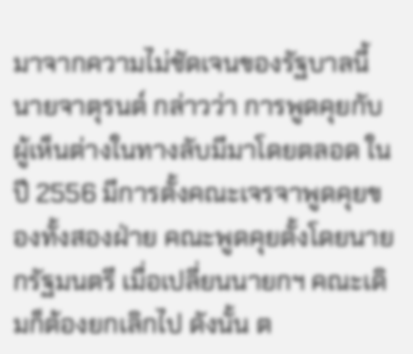มาจากความไม่ชัดเจนของรัฐบาลนี้ นายจาตุรนต์ กล่าวว่า การพูดคุยกับผู้เห็นต่างในทางลับมีมาโดยตลอด ในปี 2556 มีการตั้งคณะเจรจาพูดคุยของทั้งสองฝ่าย คณะพูดคุยตั้งโดยนายกรัฐมนตรี เมื่อเปลี่ยนนายกฯ คณะเดิมก็ต้องยกเลิกไป ดังนั้น ต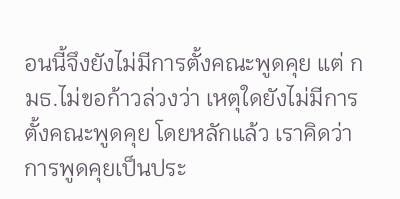อนนี้จึงยังไม่มีการตั้งคณะพูดคุย แต่ กมธ.ไม่ขอก้าวล่วงว่า เหตุใดยังไม่มีการตั้งคณะพูดคุย โดยหลักแล้ว เราคิดว่าการพูดคุยเป็นประ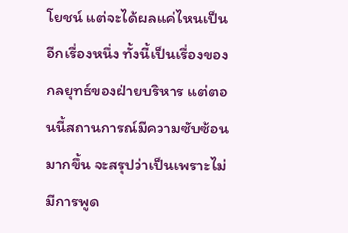โยชน์ แต่จะได้ผลแค่ไหนเป็นอีกเรื่องหนึ่ง ทั้งนี้เป็นเรื่องของกลยุทธ์ของฝ่ายบริหาร แต่ตอนนี้สถานการณ์มีความซับซ้อนมากขึ้น จะสรุปว่าเป็นเพราะไม่มีการพูด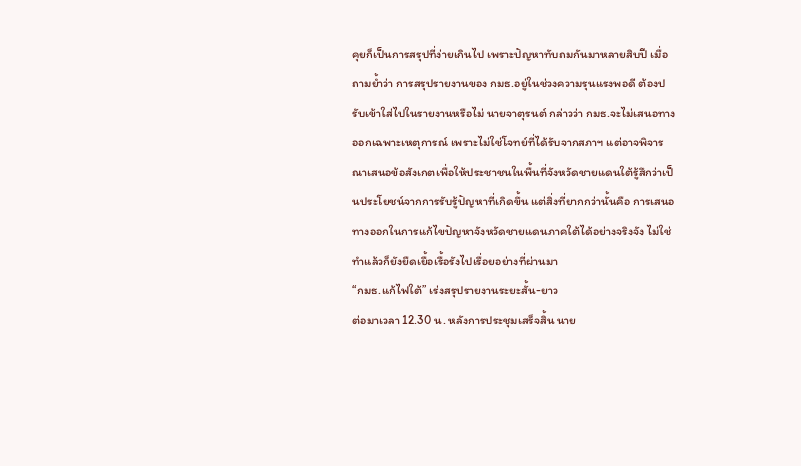คุยก็เป็นการสรุปที่ง่ายเกินไป เพราะปัญหาทับถมกันมาหลายสิบปี เมื่อถามย้ำว่า การสรุปรายงานของ กมธ.อยู่ในช่วงความรุนแรงพอดี ต้องปรับเข้าใส่ไปในรายงานหรือไม่ นายจาตุรนต์ กล่าวว่า กมธ.จะไม่เสนอทางออกเฉพาะเหตุการณ์ เพราะไม่ใช่โจทย์ที่ได้รับจากสภาฯ แต่อาจพิจารณาเสนอข้อสังเกตเพื่อให้ประชาชนในพื้นที่จังหวัดชายแดนใต้รู้สึกว่าเป็นประโยชน์จากการรับรู้ปัญหาที่เกิดขึ้น แต่สิ่งที่ยากกว่านั้นคือ การเสนอทางออกในการแก้ไขปัญหาจังหวัดชายแดนภาคใต้ได้อย่างจริงจัง ไม่ใช่ทำแล้วก็ยังยืดเยื้อเรื้อรังไปเรื่อยอย่างที่ผ่านมา
“กมธ.แก้ไฟใต้” เร่งสรุปรายงานระยะสั้น-ยาว
ต่อมาเวลา 12.30 น. หลังการประชุมเสร็จสิ้น นาย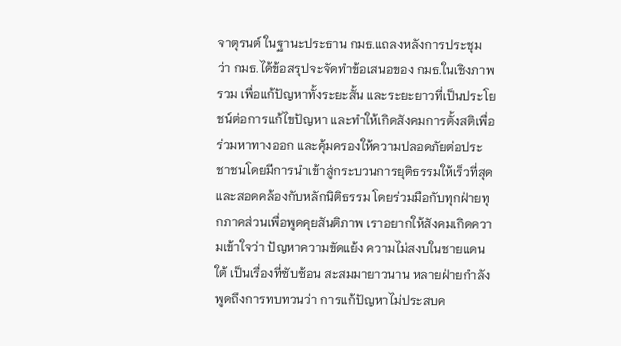จาตุรนต์ ในฐานะประธาน กมธ.แถลงหลังการประชุม ว่า กมธ.ได้ข้อสรุปจะจัดทำข้อเสนอของ กมธ.ในเชิงภาพรวม เพื่อแก้ปัญหาทั้งระยะสั้น และระยะยาวที่เป็นประโยชน์ต่อการแก้ไขปัญหา และทำให้เกิดสังคมการตั้งสติเพื่อร่วมหาทางออก และคุ้มครองให้ความปลอดภัยต่อประชาชนโดยมีการนำเข้าสู่กระบวนการยุติธรรมให้เร็วที่สุด และสอดคล้องกับหลักนิติธรรม โดยร่วมมือกับทุกฝ่ายทุกภาคส่วนเพื่อพูดคุยสันติภาพ เราอยากให้สังคมเกิดความเข้าใจว่า ปัญหาความขัดแย้ง ความไม่สงบในชายแดนใต้ เป็นเรื่องที่ซับซ้อน สะสมมายาวนาน หลายฝ่ายกำลังพูดถึงการทบทวนว่า การแก้ปัญหาไม่ประสบค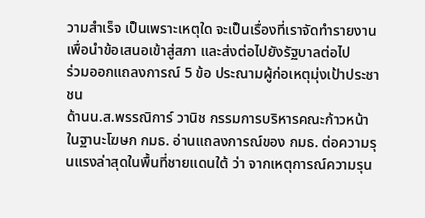วามสำเร็จ เป็นเพราะเหตุใด จะเป็นเรื่องที่เราจัดทำรายงานเพื่อนำข้อเสนอเข้าสู่สภา และส่งต่อไปยังรัฐบาลต่อไป
ร่วมออกแถลงการณ์ 5 ข้อ ประณามผู้ก่อเหตุมุ่งเป้าประชาชน
ด้านน.ส.พรรณิการ์ วานิช กรรมการบริหารคณะก้าวหน้า ในฐานะโฆษก กมธ. อ่านแถลงการณ์ของ กมธ. ต่อความรุนแรงล่าสุดในพื้นที่ชายแดนใต้ ว่า จากเหตุการณ์ความรุน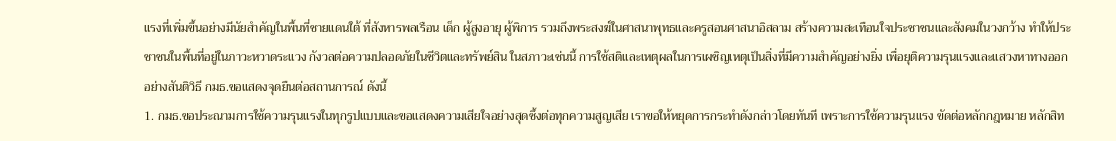แรงที่เพิ่มขึ้นอย่างมีนัยสำคัญในพื้นที่ชายแดนใต้ ที่สังหารพลเรือน เด็ก ผู้สูงอายุ ผู้พิการ รวมถึงพระสงฆ์ในศาสนาพุทธและครูสอนศาสนาอิสลาม สร้างความสะเทือนใจประชาชนและสังคมในวงกว้าง ทำให้ประชาชนในพื้นที่อยู่ในภาวะหวาดระแวง กังวลต่อความปลอดภัยในชีวิตและทรัพย์สิน ในสภาวะเช่นนี้ การใช้สติและเหตุผลในการเผชิญเหตุเป็นสิ่งที่มีความสำคัญอย่างยิ่ง เพื่อยุติความรุนแรงและแสวงหาทางออกอย่างสันติวิธี กมธ.ขอแสดงจุดยืนต่อสถานการณ์ ดังนี้
1. กมธ.ขอประณามการใช้ความรุนแรงในทุกรูปแบบและขอแสดงความเสียใจอย่างสุดซึ้งต่อทุกความสูญเสีย เราขอให้หยุดการกระทำดังกล่าวโดยทันที เพราะการใช้ความรุนแรง ขัดต่อหลักกฎหมาย หลักสิท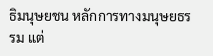ธิมนุษยชน หลักการทางมนุษยธรรม แต่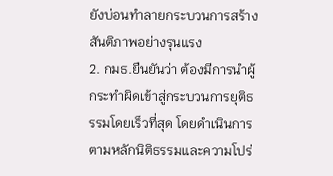ยังบ่อนทำลายกระบวนการสร้างสันติภาพอย่างรุนแรง
2. กมธ.ยืนยันว่า ต้องมีการนำผู้กระทำผิดเข้าสู่กระบวนการยุติธรรมโดยเร็วที่สุด โดยดำเนินการตามหลักนิติธรรมและความโปร่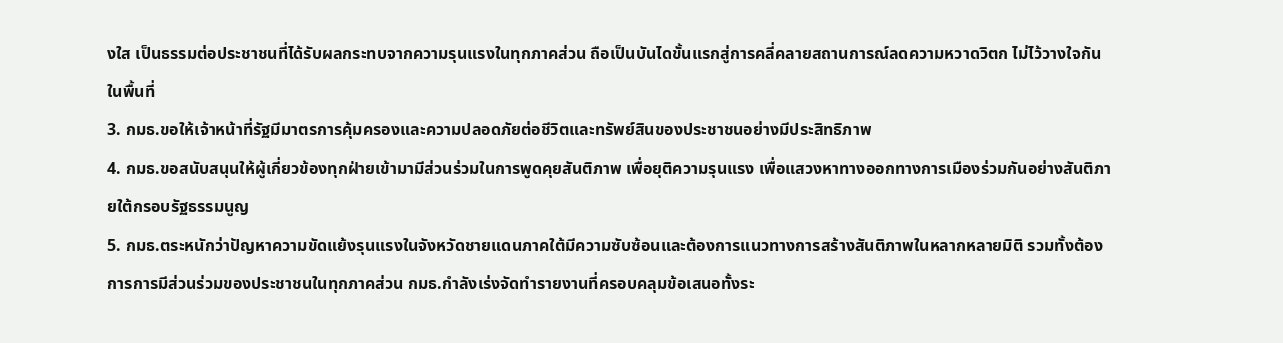งใส เป็นธรรมต่อประชาชนที่ได้รับผลกระทบจากความรุนแรงในทุกภาคส่วน ถือเป็นบันไดขั้นแรกสู่การคลี่คลายสถานการณ์ลดความหวาดวิตก ไม่ไว้วางใจกันในพื้นที่
3. กมธ.ขอให้เจ้าหน้าที่รัฐมีมาตรการคุ้มครองและความปลอดภัยต่อชีวิตและทรัพย์สินของประชาชนอย่างมีประสิทธิภาพ
4. กมธ.ขอสนับสนุนให้ผู้เกี่ยวข้องทุกฝ่ายเข้ามามีส่วนร่วมในการพูดคุยสันติภาพ เพื่อยุติความรุนแรง เพื่อแสวงหาทางออกทางการเมืองร่วมกันอย่างสันติภายใต้กรอบรัฐธรรมนูญ
5. กมธ.ตระหนักว่าปัญหาความขัดแย้งรุนแรงในจังหวัดชายแดนภาคใต้มีความซับซ้อนและต้องการแนวทางการสร้างสันติภาพในหลากหลายมิติ รวมทั้งต้องการการมีส่วนร่วมของประชาชนในทุกภาคส่วน กมธ.กำลังเร่งจัดทำรายงานที่ครอบคลุมข้อเสนอทั้งระ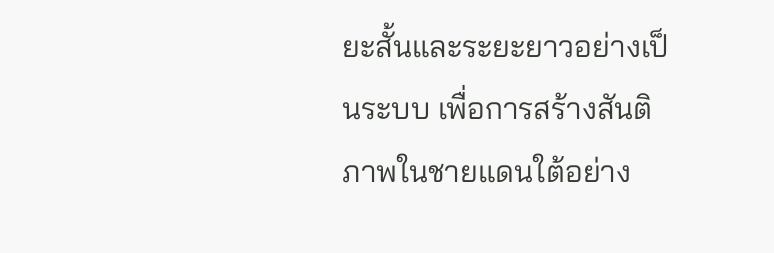ยะสั้นและระยะยาวอย่างเป็นระบบ เพื่อการสร้างสันติภาพในชายแดนใต้อย่าง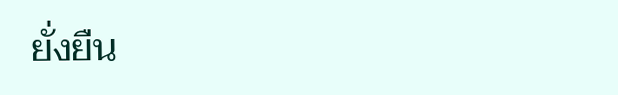ยั่งยืน